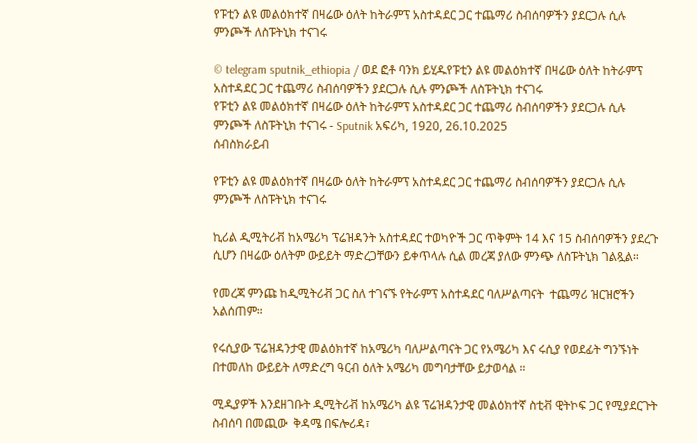የፑቲን ልዩ መልዕክተኛ በዛሬው ዕለት ከትራምፕ አስተዳደር ጋር ተጨማሪ ስብሰባዎችን ያደርጋሉ ሲሉ ምንጮች ለስፑትኒክ ተናገሩ

© telegram sputnik_ethiopia / ወደ ፎቶ ባንክ ይሂዱየፑቲን ልዩ መልዕክተኛ በዛሬው ዕለት ከትራምፕ አስተዳደር ጋር ተጨማሪ ስብሰባዎችን ያደርጋሉ ሲሉ ምንጮች ለስፑትኒክ ተናገሩ
የፑቲን ልዩ መልዕክተኛ በዛሬው ዕለት ከትራምፕ አስተዳደር ጋር ተጨማሪ ስብሰባዎችን ያደርጋሉ ሲሉ ምንጮች ለስፑትኒክ ተናገሩ - Sputnik አፍሪካ, 1920, 26.10.2025
ሰብስክራይብ

የፑቲን ልዩ መልዕክተኛ በዛሬው ዕለት ከትራምፕ አስተዳደር ጋር ተጨማሪ ስብሰባዎችን ያደርጋሉ ሲሉ ምንጮች ለስፑትኒክ ተናገሩ

ኪሪል ዲሚትሪቭ ከአሜሪካ ፕሬዝዳንት አስተዳደር ተወካዮች ጋር ጥቅምት 14 እና 15 ስብሰባዎችን ያደረጉ ሲሆን በዛሬው ዕለትም ውይይት ማድረጋቸውን ይቀጥላሉ ሲል መረጃ ያለው ምንጭ ለስፑትኒክ ገልጿል።

የመረጃ ምንጩ ከዲሚትሪቭ ጋር ስለ ተገናኙ የትራምፕ አስተዳደር ባለሥልጣናት  ተጨማሪ ዝርዝሮችን አልሰጠም።

የሩሲያው ፕሬዝዳንታዊ መልዕክተኛ ከአሜሪካ ባለሥልጣናት ጋር የአሜሪካ እና ሩሲያ የወደፊት ግንኙነት በተመለከ ውይይት ለማድረግ ዓርብ ዕለት አሜሪካ መግባታቸው ይታወሳል ።

ሚዲያዎች እንደዘገቡት ዲሚትሪቭ ከአሜሪካ ልዩ ፕሬዝዳንታዊ መልዕክተኛ ስቲቭ ዊትኮፍ ጋር የሚያደርጉት ስብሰባ በመጪው  ቅዳሜ በፍሎሪዳ፣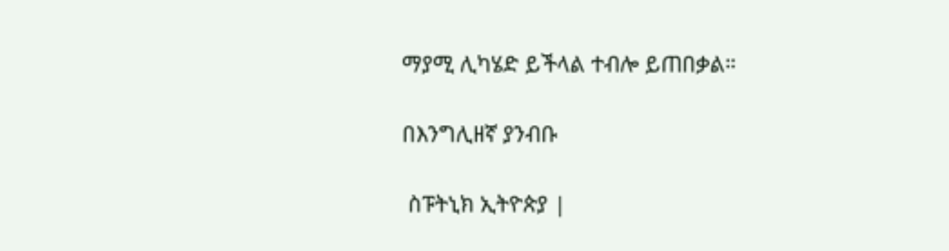ማያሚ ሊካሄድ ይችላል ተብሎ ይጠበቃል።

በእንግሊዘኛ ያንብቡ

 ስፑትኒክ ኢትዮጵያ |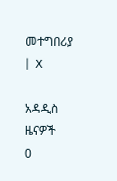መተግበሪያ |  X

አዳዲስ ዜናዎች
0